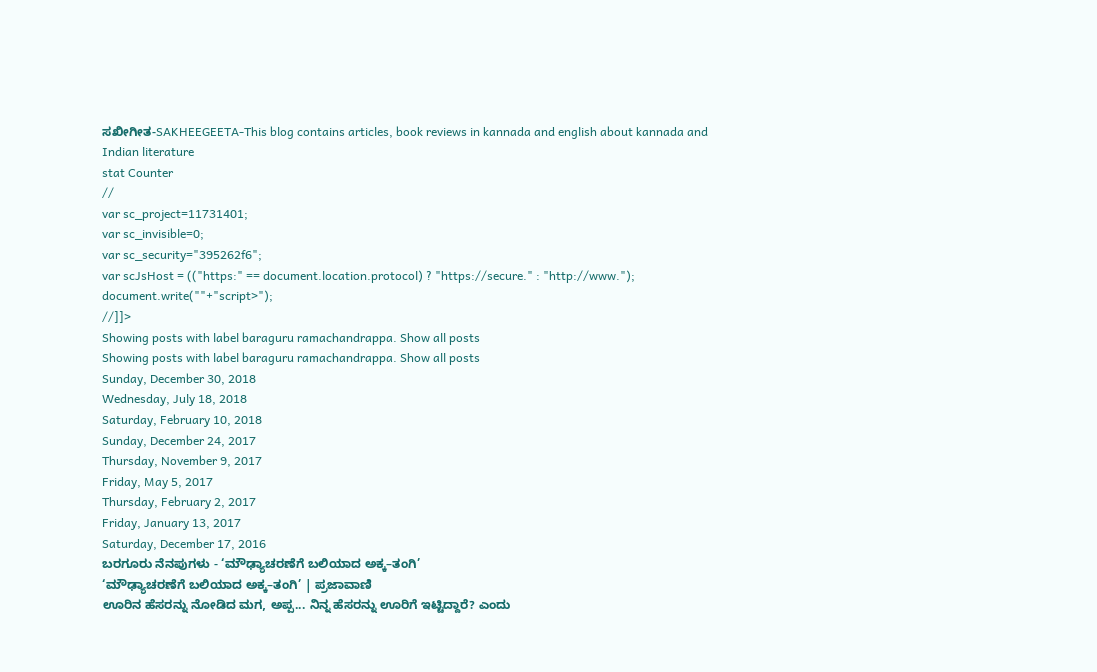ಸಖೀಗೀತ-SAKHEEGEETA-This blog contains articles, book reviews in kannada and english about kannada and Indian literature
stat Counter
//
var sc_project=11731401;
var sc_invisible=0;
var sc_security="395262f6";
var scJsHost = (("https:" == document.location.protocol) ? "https://secure." : "http://www.");
document.write(""+"script>");
//]]>
Showing posts with label baraguru ramachandrappa. Show all posts
Showing posts with label baraguru ramachandrappa. Show all posts
Sunday, December 30, 2018
Wednesday, July 18, 2018
Saturday, February 10, 2018
Sunday, December 24, 2017
Thursday, November 9, 2017
Friday, May 5, 2017
Thursday, February 2, 2017
Friday, January 13, 2017
Saturday, December 17, 2016
ಬರಗೂರು ನೆನಪುಗಳು - ‘ಮೌಢ್ಯಾಚರಣೆಗೆ ಬಲಿಯಾದ ಅಕ್ಕ–ತಂಗಿ’
‘ಮೌಢ್ಯಾಚರಣೆಗೆ ಬಲಿಯಾದ ಅಕ್ಕ–ತಂಗಿ’ | ಪ್ರಜಾವಾಣಿ
ಊರಿನ ಹೆಸರನ್ನು ನೋಡಿದ ಮಗ, ಅಪ್ಪ... ನಿನ್ನ ಹೆಸರನ್ನು ಊರಿಗೆ ಇಟ್ಟಿದ್ದಾರೆ? ಎಂದು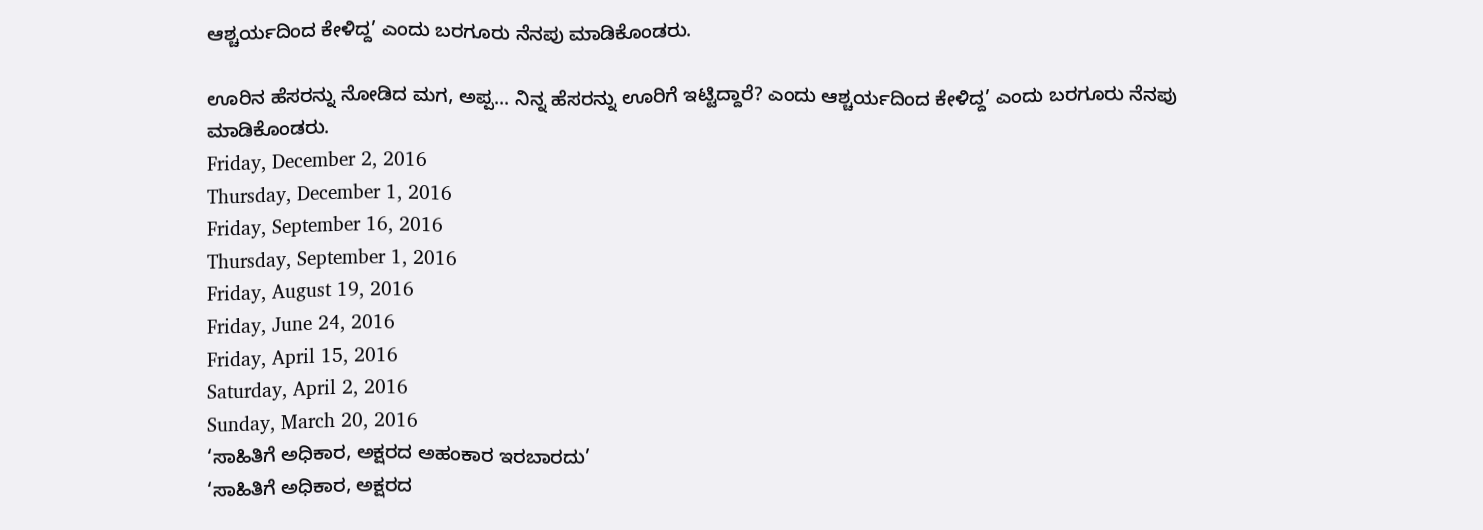ಆಶ್ಚರ್ಯದಿಂದ ಕೇಳಿದ್ದ’ ಎಂದು ಬರಗೂರು ನೆನಪು ಮಾಡಿಕೊಂಡರು.

ಊರಿನ ಹೆಸರನ್ನು ನೋಡಿದ ಮಗ, ಅಪ್ಪ... ನಿನ್ನ ಹೆಸರನ್ನು ಊರಿಗೆ ಇಟ್ಟಿದ್ದಾರೆ? ಎಂದು ಆಶ್ಚರ್ಯದಿಂದ ಕೇಳಿದ್ದ’ ಎಂದು ಬರಗೂರು ನೆನಪು ಮಾಡಿಕೊಂಡರು.
Friday, December 2, 2016
Thursday, December 1, 2016
Friday, September 16, 2016
Thursday, September 1, 2016
Friday, August 19, 2016
Friday, June 24, 2016
Friday, April 15, 2016
Saturday, April 2, 2016
Sunday, March 20, 2016
‘ಸಾಹಿತಿಗೆ ಅಧಿಕಾರ, ಅಕ್ಷರದ ಅಹಂಕಾರ ಇರಬಾರದು’
‘ಸಾಹಿತಿಗೆ ಅಧಿಕಾರ, ಅಕ್ಷರದ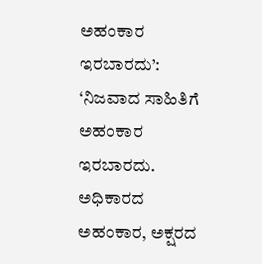ಅಹಂಕಾರ ಇರಬಾರದು’: ‘ನಿಜವಾದ ಸಾಹಿತಿಗೆ ಅಹಂಕಾರ ಇರಬಾರದು. ಅಧಿಕಾರದ ಅಹಂಕಾರ, ಅಕ್ಷರದ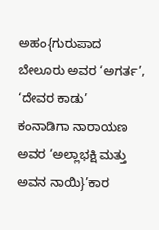ಅಹಂ{ಗುರುಪಾದ ಬೇಲೂರು ಅವರ ‘ಅಗರ್ತ’, ‘ದೇವರ ಕಾಡು’
ಕಂನಾಡಿಗಾ ನಾರಾಯಣ ಅವರ ‘ಅಲ್ಲಾಭಕ್ಷಿ ಮತ್ತು ಅವನ ನಾಯಿ}’ಕಾರ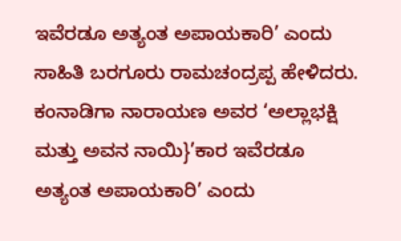ಇವೆರಡೂ ಅತ್ಯಂತ ಅಪಾಯಕಾರಿ’ ಎಂದು ಸಾಹಿತಿ ಬರಗೂರು ರಾಮಚಂದ್ರಪ್ಪ ಹೇಳಿದರು.
ಕಂನಾಡಿಗಾ ನಾರಾಯಣ ಅವರ ‘ಅಲ್ಲಾಭಕ್ಷಿ ಮತ್ತು ಅವನ ನಾಯಿ}’ಕಾರ ಇವೆರಡೂ ಅತ್ಯಂತ ಅಪಾಯಕಾರಿ’ ಎಂದು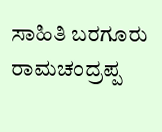ಸಾಹಿತಿ ಬರಗೂರು ರಾಮಚಂದ್ರಪ್ಪ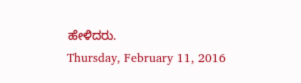ಹೇಳಿದರು.
Thursday, February 11, 2016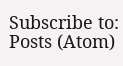Subscribe to:
Posts (Atom)